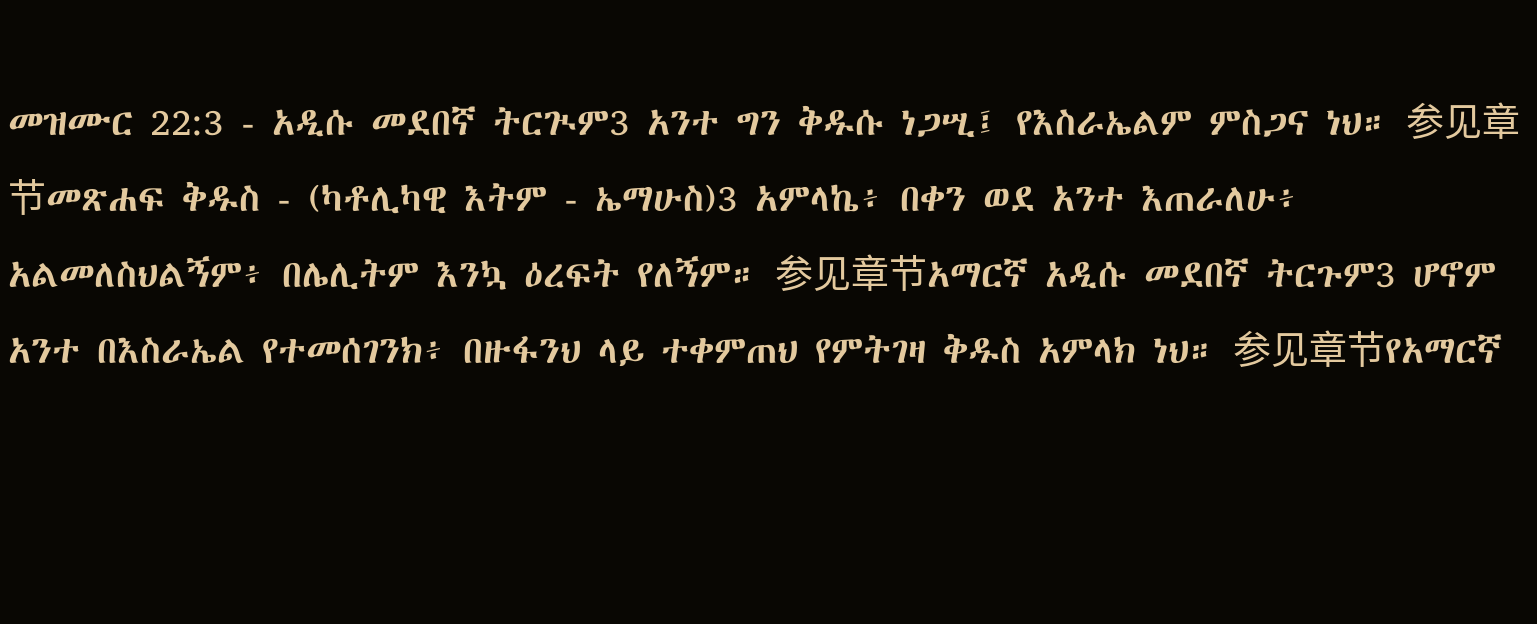መዝሙር 22:3 - አዲሱ መደበኛ ትርጒም3 አንተ ግን ቅዱሱ ነጋሢ፤ የእስራኤልም ምስጋና ነህ። 参见章节መጽሐፍ ቅዱስ - (ካቶሊካዊ እትም - ኤማሁስ)3 አምላኬ፥ በቀን ወደ አንተ እጠራለሁ፥ አልመለስህልኝም፥ በሌሊትም እንኳ ዕረፍት የለኝም። 参见章节አማርኛ አዲሱ መደበኛ ትርጉም3 ሆኖም አንተ በእስራኤል የተመሰገንክ፥ በዙፋንህ ላይ ተቀምጠህ የምትገዛ ቅዱስ አምላክ ነህ። 参见章节የአማርኛ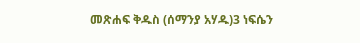መጽሐፍ ቅዱስ (ሰማንያ አሃዱ)3 ነፍሴን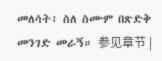መለሳት፥ ስለ ስሙም በጽድቅ መንገድ መራኝ። 参见章节 |